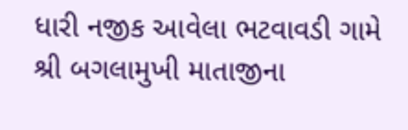ધારી નજીક આવેલા ભટવાવડી ગામે શ્રી બગલામુખી માતાજીના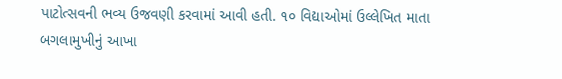પાટોત્સવની ભવ્ય ઉજવણી કરવામાં આવી હતી. ૧૦ વિદ્યાઓમાં ઉલ્લેખિત માતા બગલામુખીનું આખા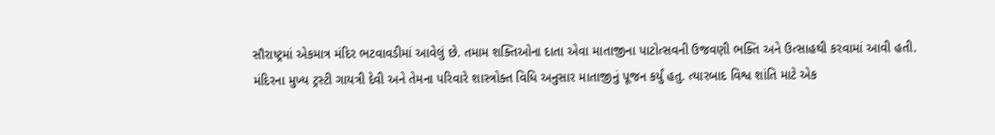સૌરાષ્ટ્રમાં એકમાત્ર મંદિર ભટવાવડીમાં આવેલું છે. તમામ શક્તિઓના દાતા એવા માતાજીના પાટોત્સવની ઉજવણી ભક્તિ અને ઉત્સાહથી કરવામાં આવી હતી.
મંદિરના મુખ્ય ટ્રસ્ટી ગાયત્રી દેવી અને તેમના પરિવારે શાસ્ત્રોક્ત વિધિ અનુસાર માતાજીનું પૂજન કર્યું હતુ. ત્યારબાદ વિશ્વ શાંતિ માટે એક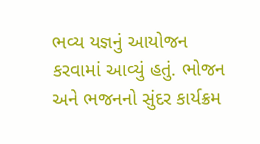ભવ્ય યજ્ઞનું આયોજન કરવામાં આવ્યું હતું. ભોજન અને ભજનનો સુંદર કાર્યક્રમ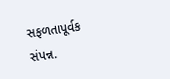સફળતાપૂર્વક સંપન્ન.